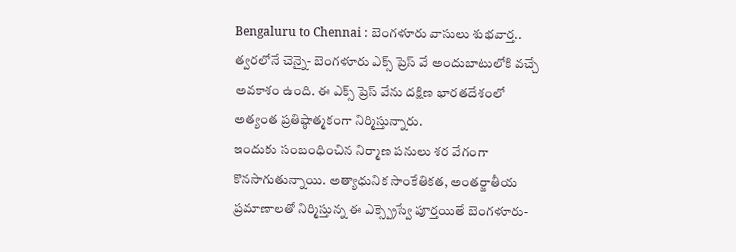Bengaluru to Chennai : బెంగళూరు వాసులు శుభవార్త.. త్వరలోనే చెన్నై- బెంగళూరు ఎక్స్ ప్రెస్ వే అందుబాటులోకి వచ్చే అవకాశం ఉంది. ఈ ఎక్స్ ప్రెస్ వేను దక్షిణ భారతదేశంలో అత్యంత ప్రతిష్ఠాత్మకంగా నిర్మిస్తున్నారు.
ఇందుకు సంబంధించిన నిర్మాణ పనులు శర వేగంగా కొనసాగుతున్నాయి. అత్యాధునిక సాంకేతికత, అంతర్జాతీయ ప్రమాణాలతో నిర్మిస్తున్న ఈ ఎక్స్ప్రెస్వే పూర్తయితే బెంగళూరు-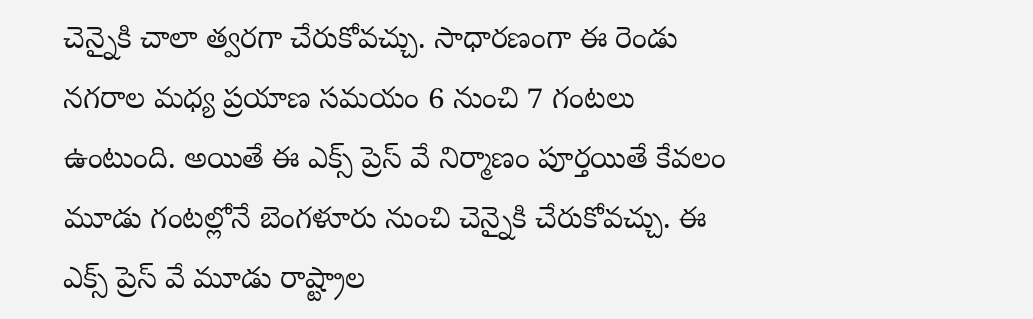చెన్నైకి చాలా త్వరగా చేరుకోవచ్చు. సాధారణంగా ఈ రెండు నగరాల మధ్య ప్రయాణ సమయం 6 నుంచి 7 గంటలు ఉంటుంది. అయితే ఈ ఎక్స్ ప్రెస్ వే నిర్మాణం పూర్తయితే కేవలం మూడు గంటల్లోనే బెంగళూరు నుంచి చెన్నైకి చేరుకోవచ్చు. ఈ ఎక్స్ ప్రెస్ వే మూడు రాష్ట్రాల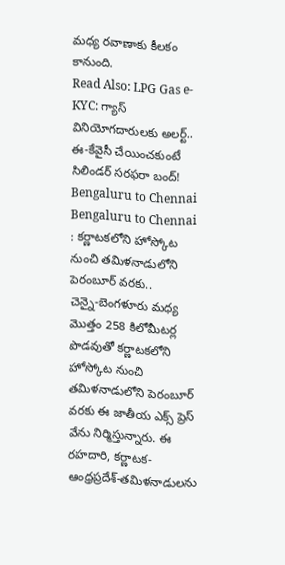మధ్య రవాణాకు కీలకం కానుంది.
Read Also: LPG Gas e-KYC: గ్యాస్ వినియోగదారులకు అలర్ట్.. ఈ-కేవైసీ చేయించకుంటే సిలిండర్ సరఫరా బంద్!
Bengaluru to Chennai
Bengaluru to Chennai : కర్ణాటకలోని హోస్కోట నుంచి తమిళనాడులోని పెరంబూర్ వరకు..
చెన్నై-బెంగళూరు మధ్య మొత్తం 258 కిలోమీటర్ల పొడవుతో కర్ణాటకలోని హోస్కోట నుంచి తమిళనాడులోని పెరంబూర్ వరకు ఈ జాతీయ ఎక్స్ ప్రెస్ వేను నిర్మిస్తున్నారు. ఈ రహదారి, కర్ణాటక-ఆంధ్రప్రదేశ్-తమిళనాడులను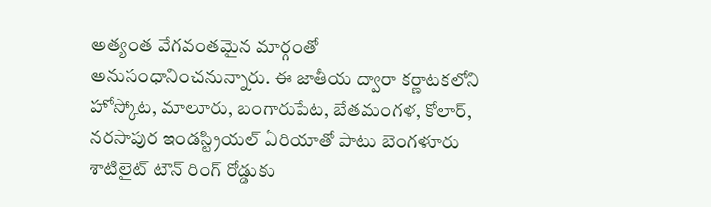అత్యంత వేగవంతమైన మార్గంతో అనుసంధానించనున్నారు. ఈ జాతీయ ద్వారా కర్ణాటకలోని హోస్కోట, మాలూరు, బంగారుపేట, బేతమంగళ, కోలార్, నరసాపుర ఇండస్ట్రియల్ ఏరియాతో పాటు బెంగళూరు శాటిలైట్ టౌన్ రింగ్ రోడ్డుకు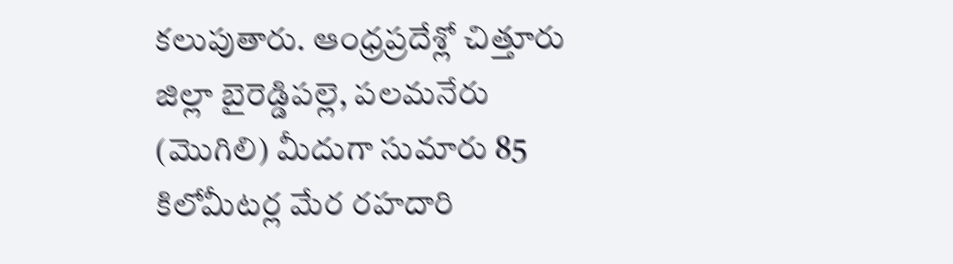కలుపుతారు. ఆంధ్రప్రదేశ్లో చిత్తూరు జిల్లా బైరెడ్డిపల్లె, పలమనేరు (మొగిలి) మీదుగా సుమారు 85 కిలోమీటర్ల మేర రహదారి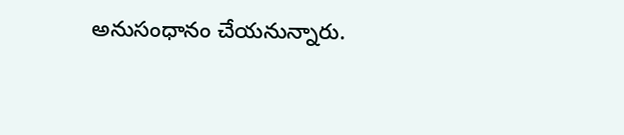అనుసంధానం చేయనున్నారు.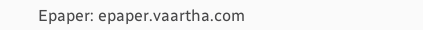Epaper: epaper.vaartha.com